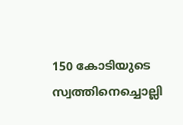150 കോടിയുടെ സ്വത്തിനെച്ചൊല്ലി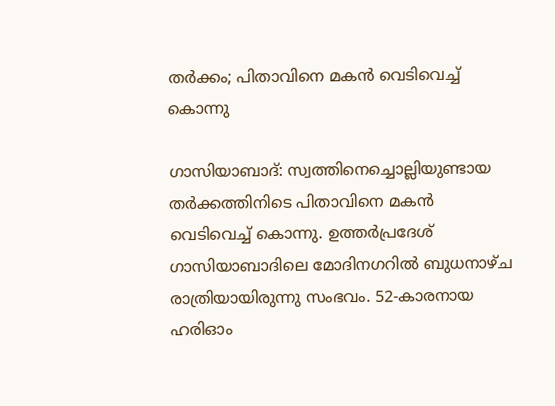തര്‍ക്കം; പിതാവിനെ മകന്‍ വെടിവെച്ച് കൊന്നു

ഗാസിയാബാദ്: സ്വത്തിനെച്ചൊല്ലിയുണ്ടായ തര്‍ക്കത്തിനിടെ പിതാവിനെ മകന്‍ വെടിവെച്ച് കൊന്നു. ഉത്തര്‍പ്രദേശ് ഗാസിയാബാദിലെ മോദിനഗറില്‍ ബുധനാഴ്ച രാത്രിയായിരുന്നു സംഭവം. 52-കാരനായ ഹരിഓം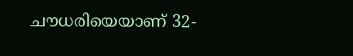ചൗധരിയെയാണ് 32-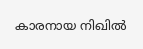കാരനായ നിഖില്‍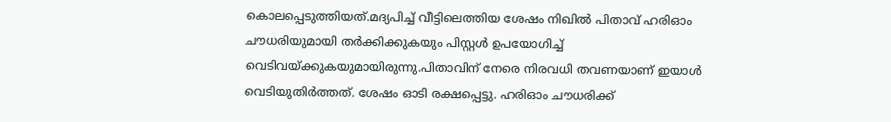കൊലപ്പെടുത്തിയത്.മദ്യപിച്ച് വീട്ടിലെത്തിയ ശേഷം നിഖില്‍ പിതാവ് ഹരിഓം ചൗധരിയുമായി തര്‍ക്കിക്കുകയും പിസ്റ്റള്‍ ഉപയോഗിച്ച് വെടിവയ്ക്കുകയുമായിരുന്നു.പിതാവിന് നേരെ നിരവധി തവണയാണ് ഇയാള്‍ വെടിയുതിര്‍ത്തത്. ശേഷം ഓടി രക്ഷപ്പെട്ടു. ഹരിഓം ചൗധരിക്ക്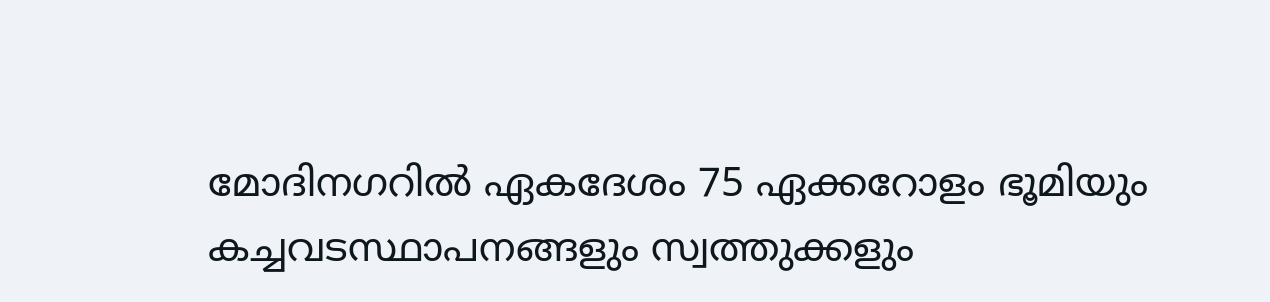മോദിനഗറില്‍ ഏകദേശം 75 ഏക്കറോളം ഭൂമിയും കച്ചവടസ്ഥാപനങ്ങളും സ്വത്തുക്കളും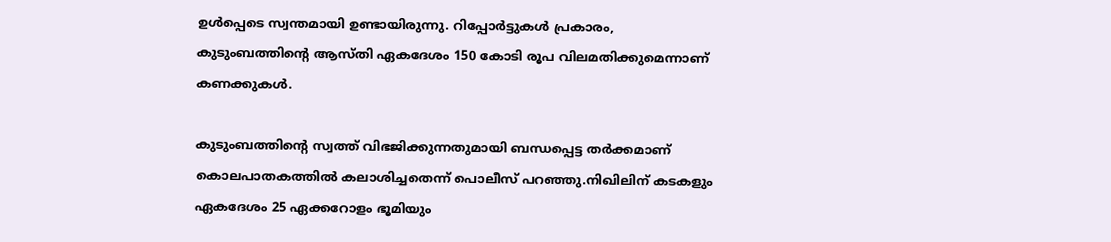ഉള്‍പ്പെടെ സ്വന്തമായി ഉണ്ടായിരുന്നു. റിപ്പോര്‍ട്ടുകള്‍ പ്രകാരം, കുടുംബത്തിന്റെ ആസ്തി ഏകദേശം 150 കോടി രൂപ വിലമതിക്കുമെന്നാണ് കണക്കുകള്‍.

കുടുംബത്തിന്റെ സ്വത്ത് വിഭജിക്കുന്നതുമായി ബന്ധപ്പെട്ട തര്‍ക്കമാണ് കൊലപാതകത്തില്‍ കലാശിച്ചതെന്ന് പൊലീസ് പറഞ്ഞു.നിഖിലിന് കടകളും ഏകദേശം 25 ഏക്കറോളം ഭൂമിയും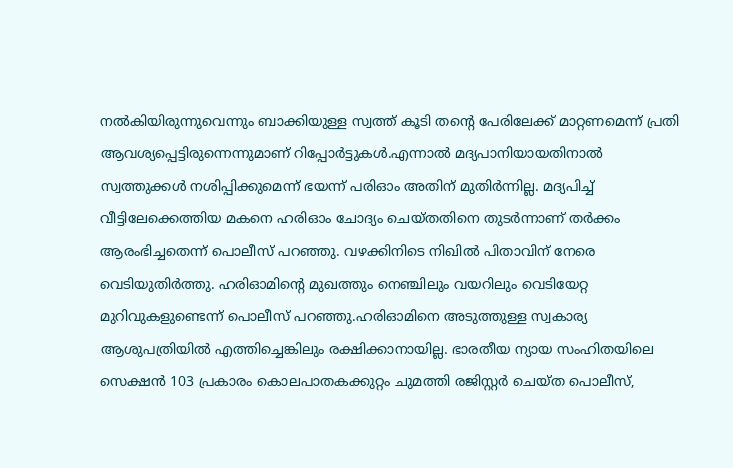നല്‍കിയിരുന്നുവെന്നും ബാക്കിയുള്ള സ്വത്ത് കൂടി തന്റെ പേരിലേക്ക് മാറ്റണമെന്ന് പ്രതി ആവശ്യപ്പെട്ടിരുന്നെന്നുമാണ് റിപ്പോര്‍ട്ടുകള്‍.എന്നാല്‍ മദ്യപാനിയായതിനാല്‍ സ്വത്തുക്കള്‍ നശിപ്പിക്കുമെന്ന് ഭയന്ന് പരിഓം അതിന് മുതിര്‍ന്നില്ല. മദ്യപിച്ച് വീട്ടിലേക്കെത്തിയ മകനെ ഹരിഓം ചോദ്യം ചെയ്തതിനെ തുടര്‍ന്നാണ് തര്‍ക്കം ആരംഭിച്ചതെന്ന് പൊലീസ് പറഞ്ഞു. വഴക്കിനിടെ നിഖില്‍ പിതാവിന് നേരെ വെടിയുതിര്‍ത്തു. ഹരിഓമിന്റെ മുഖത്തും നെഞ്ചിലും വയറിലും വെടിയേറ്റ മുറിവുകളുണ്ടെന്ന് പൊലീസ് പറഞ്ഞു.ഹരിഓമിനെ അടുത്തുള്ള സ്വകാര്യ ആശുപത്രിയില്‍ എത്തിച്ചെങ്കിലും രക്ഷിക്കാനായില്ല. ഭാരതീയ ന്യായ സംഹിതയിലെ സെക്ഷന്‍ 103 പ്രകാരം കൊലപാതകക്കുറ്റം ചുമത്തി രജിസ്റ്റര്‍ ചെയ്ത പൊലീസ്,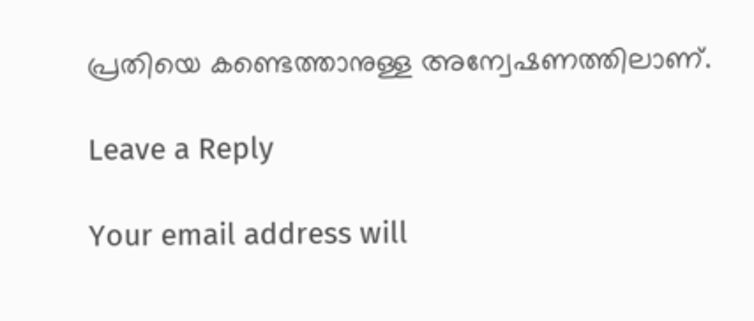പ്രതിയെ കണ്ടെത്താനുള്ള അന്വേഷണത്തിലാണ്.

Leave a Reply

Your email address will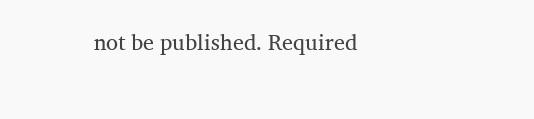not be published. Required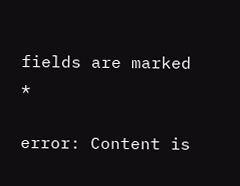fields are marked *

error: Content is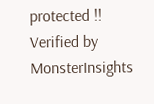protected !!
Verified by MonsterInsights